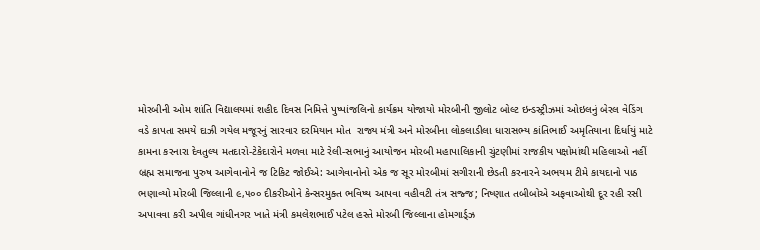મોરબીની ઓમ શાંતિ વિદ્યાલયમાં શહીદ દિવસ નિમિત્તે પુષ્પાંજલિનો કાર્યક્રમ યોજાયો મોરબીની જીલોટ બોલ્ટ ઇન્ડસ્ટ્રીઝમાં ઓઇલનું બેરલ વેડિંગ વડે કાપતા સમયે દાઝી ગયેલ મજૂરનું સારવાર દરમિયાન મોત  રાજ્ય મંત્રી અને મોરબીના લોકલાડીલા ધારાસભ્ય કાંતિભાઈ અમૃતિયાના દિર્ધાયું માટે કામના કરનારા દેવતુલ્ય મતદારો-ટેકેદારોને મળવા માટે રેલી-સભાનું આયોજન મોરબી મહાપાલિકાની ચુંટણીમાં રાજકીય પક્ષોમાંથી મહિલાઓ નહીં બ્રહ્મ સમાજના પુરુષ આગેવાનોને જ ટિકિટ જોઈએ: આગેવાનોનો એક જ સૂર મોરબીમાં સગીરાની છેડતી કરનારને અભયમ ટીમે કાયદાનો પાઠ ભણાવ્યો મોરબી જિલ્લાની ૯,૫૦૦ દીકરીઓને કેન્સરમુક્ત ભવિષ્ય આપવા વહીવટી તંત્ર સજ્જ; નિષ્ણાત તબીબોએ અફવાઓથી દૂર રહી રસી અપાવવા કરી અપીલ ગાંધીનગર ખાતે મંત્રી કમલેશભાઈ પટેલ હસ્તે મોરબી જિલ્લાના હોમગાર્ડ્ઝ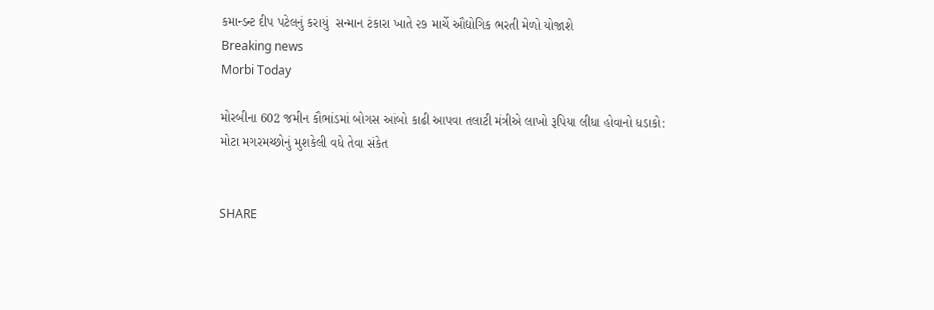કમાન્ડન્ટ દીપ પટેલનું કરાયું  સન્માન ટંકારા ખાતે ૨૭ માર્ચે ઔદ્યોગિક ભરતી મેળો યોજાશે
Breaking news
Morbi Today

મોરબીના 602 જમીન કૌભાંડમાં બોગસ આંબો કાઢી આપવા તલાટી મંત્રીએ લાખો રૂપિયા લીધા હોવાનો ધડાકો: મોટા મગરમચ્છોનું મુશકેલી વધે તેવા સંકેત


SHARE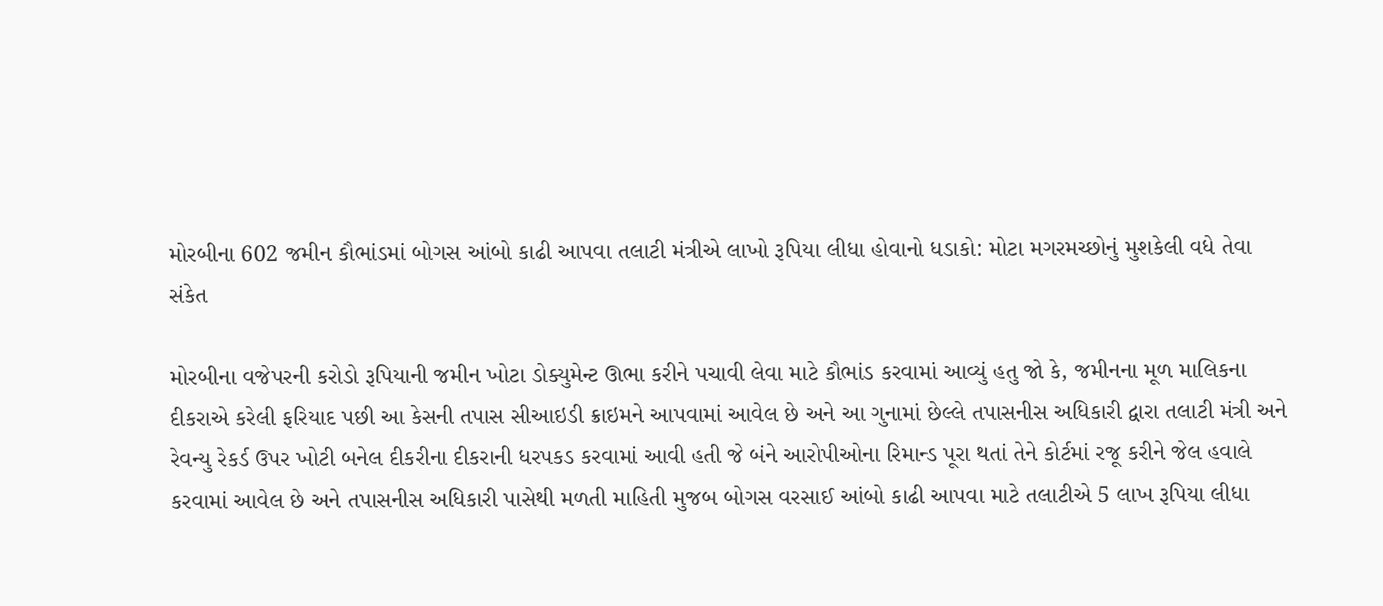મોરબીના 602 જમીન કૌભાંડમાં બોગસ આંબો કાઢી આપવા તલાટી મંત્રીએ લાખો રૂપિયા લીધા હોવાનો ધડાકો: મોટા મગરમચ્છોનું મુશકેલી વધે તેવા સંકેત

મોરબીના વજેપરની કરોડો રૂપિયાની જમીન ખોટા ડોક્યુમેન્ટ ઊભા કરીને પચાવી લેવા માટે કૌભાંડ કરવામાં આવ્યું હતુ જો કે, જમીનના મૂળ માલિકના દીકરાએ કરેલી ફરિયાદ પછી આ કેસની તપાસ સીઆઇડી ક્રાઇમને આપવામાં આવેલ છે અને આ ગુનામાં છેલ્લે તપાસનીસ અધિકારી દ્વારા તલાટી મંત્રી અને રેવન્યુ રેકર્ડ ઉપર ખોટી બનેલ દીકરીના દીકરાની ધરપકડ કરવામાં આવી હતી જે બંને આરોપીઓના રિમાન્ડ પૂરા થતાં તેને કોર્ટમાં રજૂ કરીને જેલ હવાલે કરવામાં આવેલ છે અને તપાસનીસ અધિકારી પાસેથી મળતી માહિતી મુજબ બોગસ વરસાઈ આંબો કાઢી આપવા માટે તલાટીએ 5 લાખ રૂપિયા લીધા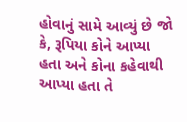હોવાનું સામે આવ્યું છે જો કે, રૂપિયા કોને આપ્યા હતા અને કોના કહેવાથી આપ્યા હતા તે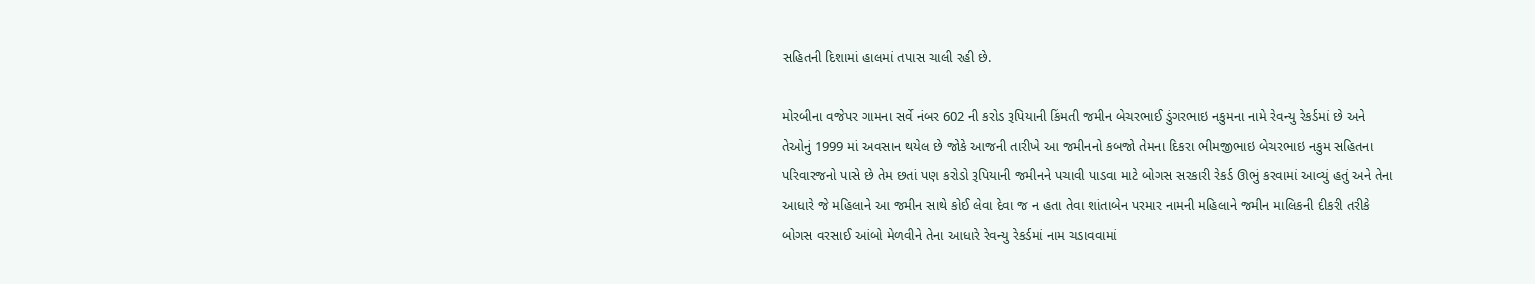સહિતની દિશામાં હાલમાં તપાસ ચાલી રહી છે.

મોરબીના વજેપર ગામના સર્વે નંબર 602 ની કરોડ રૂપિયાની કિંમતી જમીન બેચરભાઈ ડુંગરભાઇ નકુમના નામે રેવન્યુ રેકર્ડમાં છે અને તેઓનું 1999 માં અવસાન થયેલ છે જોકે આજની તારીખે આ જમીનનો કબજો તેમના દિકરા ભીમજીભાઇ બેચરભાઇ નકુમ સહિતના પરિવારજનો પાસે છે તેમ છતાં પણ કરોડો રૂપિયાની જમીનને પચાવી પાડવા માટે બોગસ સરકારી રેકર્ડ ઊભું કરવામાં આવ્યું હતું અને તેના આધારે જે મહિલાને આ જમીન સાથે કોઈ લેવા દેવા જ ન હતા તેવા શાંતાબેન પરમાર નામની મહિલાને જમીન માલિકની દીકરી તરીકે બોગસ વરસાઈ આંબો મેળવીને તેના આધારે રેવન્યુ રેકર્ડમાં નામ ચડાવવામાં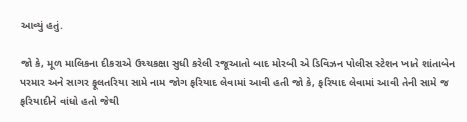આવ્યું હતું.

જો કે, મૂળ માલિકના દીકરાએ ઉચ્ચકક્ષા સુધી કરેલી રજૂઆતો બાદ મોરબી એ ડિવિઝન પોલીસ સ્ટેશન ખાતે શાંતાબેન પરમાર અને સાગર ફૂલતરિયા સામે નામ જોગ ફરિયાદ લેવામાં આવી હતી જો કે, ફરિયાદ લેવામાં આવી તેની સામે જ ફરિયાદીને વાંધો હતો જેથી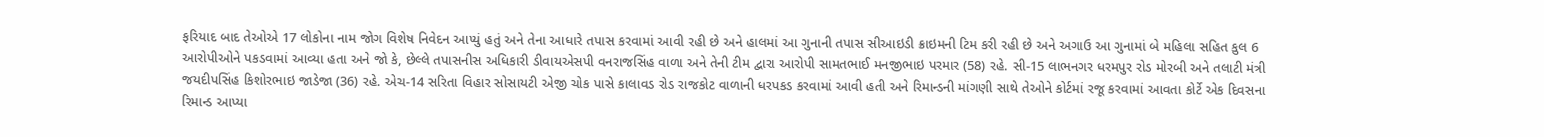ફરિયાદ બાદ તેઓએ 17 લોકોના નામ જોગ વિશેષ નિવેદન આપ્યું હતું અને તેના આધારે તપાસ કરવામાં આવી રહી છે અને હાલમાં આ ગુનાની તપાસ સીઆઇડી ક્રાઇમની ટિમ કરી રહી છે અને અગાઉ આ ગુનામાં બે મહિલા સહિત કુલ 6 આરોપીઓને પકડવામાં આવ્યા હતા અને જો કે, છેલ્લે તપાસનીસ અધિકારી ડીવાયએસપી વનરાજસિંહ વાળા અને તેની ટીમ દ્વારા આરોપી સામતભાઈ મનજીભાઇ પરમાર (58) રહે. સી-15 લાભનગર ધરમપુર રોડ મોરબી અને તલાટી મંત્રી જયદીપસિંહ કિશોરભાઇ જાડેજા (36) રહે. એચ-14 સરિતા વિહાર સોસાયટી એજી ચોક પાસે કાલાવડ રોડ રાજકોટ વાળાની ધરપકડ કરવામાં આવી હતી અને રિમાન્ડની માંગણી સાથે તેઓને કોર્ટમાં રજૂ કરવામાં આવતા કોર્ટે એક દિવસના રિમાન્ડ આપ્યા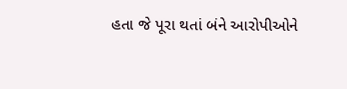હતા જે પૂરા થતાં બંને આરોપીઓને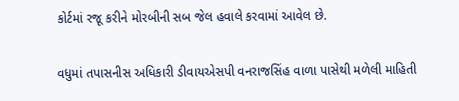કોર્ટમાં રજૂ કરીને મોરબીની સબ જેલ હવાલે કરવામાં આવેલ છે.

વધુમાં તપાસનીસ અધિકારી ડીવાયએસપી વનરાજસિંહ વાળા પાસેથી મળેલી માહિતી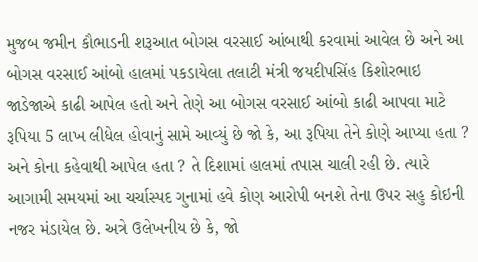મુજબ જમીન કૌભાડની શરૂઆત બોગસ વરસાઈ આંબાથી કરવામાં આવેલ છે અને આ બોગસ વરસાઈ આંબો હાલમાં પકડાયેલા તલાટી મંત્રી જયદીપસિંહ કિશોરભાઇ જાડેજાએ કાઢી આપેલ હતો અને તેણે આ બોગસ વરસાઈ આંબો કાઢી આપવા માટે રૂપિયા 5 લાખ લીધેલ હોવાનું સામે આવ્યું છે જો કે, આ રૂપિયા તેને કોણે આપ્યા હતા ? અને કોના કહેવાથી આપેલ હતા ? તે દિશામાં હાલમાં તપાસ ચાલી રહી છે. ત્યારે આગામી સમયમાં આ ચર્ચાસ્પદ ગુનામાં હવે કોણ આરોપી બનશે તેના ઉપર સહુ કોઇની નજર મંડાયેલ છે. અત્રે ઉલેખનીય છે કે, જો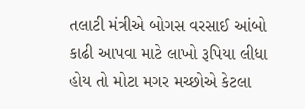તલાટી મંત્રીએ બોગસ વરસાઈ આંબો કાઢી આપવા માટે લાખો રૂપિયા લીધા હોય તો મોટા મગર મચ્છોએ કેટલા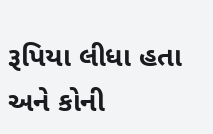રૂપિયા લીધા હતા અને કોની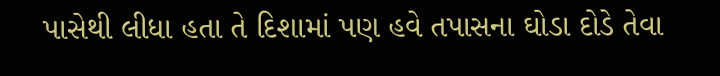પાસેથી લીધા હતા તે દિશામાં પણ હવે તપાસના ઘોડા દોડે તેવા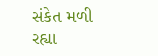સંકેત મળી રહ્યા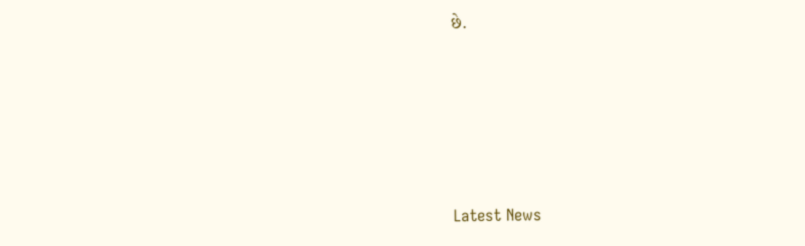છે.






Latest News